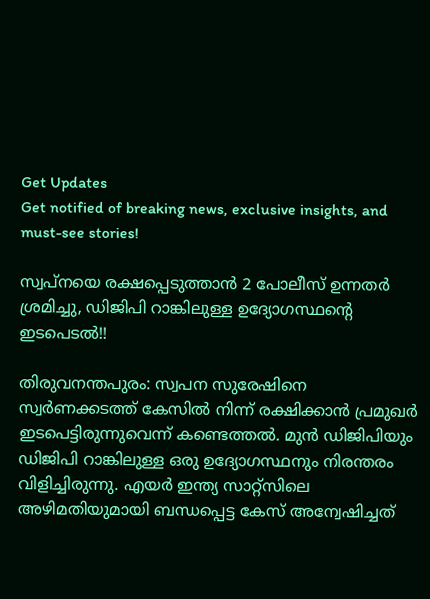Get Updates
Get notified of breaking news, exclusive insights, and must-see stories!

സ്വപ്നയെ രക്ഷപ്പെടുത്താന്‍ 2 പോലീസ് ഉന്നതര്‍ ശ്രമിച്ചു, ഡിജിപി റാങ്കിലുള്ള ഉദ്യോഗസ്ഥന്റെ ഇടപെടല്‍!!

തിരുവനന്തപുരം: സ്വപന സുരേഷിനെ സ്വര്‍ണക്കടത്ത് കേസില്‍ നിന്ന് രക്ഷിക്കാന്‍ പ്രമുഖര്‍ ഇടപെട്ടിരുന്നുവെന്ന് കണ്ടെത്തല്‍. മുന്‍ ഡിജിപിയും ഡിജിപി റാങ്കിലുള്ള ഒരു ഉദ്യോഗസ്ഥനും നിരന്തരം വിളിച്ചിരുന്നു. എയര്‍ ഇന്ത്യ സാറ്റ്‌സിലെ അഴിമതിയുമായി ബന്ധപ്പെട്ട കേസ് അന്വേഷിച്ചത്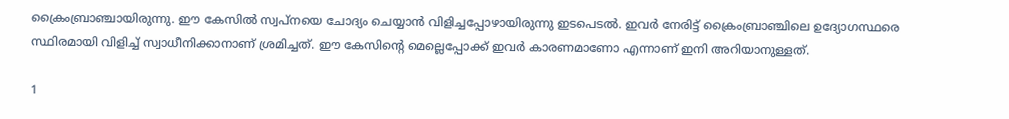ക്രൈംബ്രാഞ്ചായിരുന്നു. ഈ കേസില്‍ സ്വപ്നയെ ചോദ്യം ചെയ്യാന്‍ വിളിച്ചപ്പോഴായിരുന്നു ഇടപെടല്‍. ഇവര്‍ നേരിട്ട് ക്രൈംബ്രാഞ്ചിലെ ഉദ്യോഗസ്ഥരെ സ്ഥിരമായി വിളിച്ച് സ്വാധീനിക്കാനാണ് ശ്രമിച്ചത്. ഈ കേസിന്റെ മെല്ലെപ്പോക്ക് ഇവര്‍ കാരണമാണോ എന്നാണ് ഇനി അറിയാനുള്ളത്.

1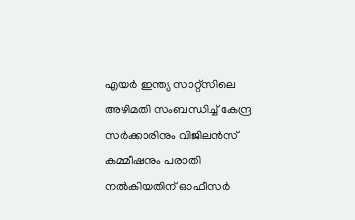എയര്‍ ഇന്ത്യ സാറ്റ്‌സിലെ അഴിമതി സംബന്ധിച്ച് കേന്ദ്ര സര്‍ക്കാരിനും വിജിലന്‍സ് കമ്മീഷനും പരാതി നല്‍കിയതിന് ഓഫീസര്‍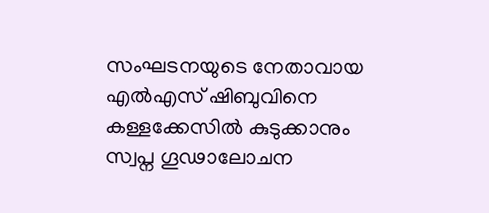സംഘടനയുടെ നേതാവായ എല്‍എസ് ഷിബുവിനെ കള്ളക്കേസില്‍ കുടുക്കാനും സ്വപ്ന ഗൂഢാലോചന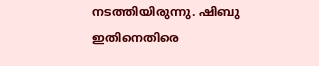നടത്തിയിരുന്നു. ഷിബു ഇതിനെതിരെ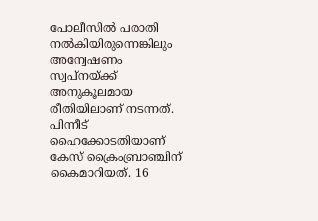പോലീസില്‍ പരാതി നല്‍കിയിരുന്നെങ്കിലും അന്വേഷണം സ്വപ്നയ്ക്ക് അനുകൂലമായ രീതിയിലാണ് നടന്നത്. പിന്നീട് ഹൈക്കോടതിയാണ് കേസ് ക്രൈംബ്രാഞ്ചിന് കൈമാറിയത്. 16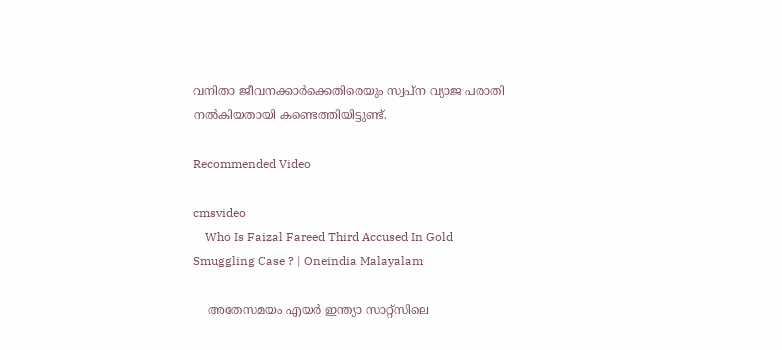വനിതാ ജീവനക്കാര്‍ക്കെതിരെയും സ്വപ്ന വ്യാജ പരാതി നല്‍കിയതായി കണ്ടെത്തിയിട്ടുണ്ട്.

Recommended Video

cmsvideo
    Who Is Faizal Fareed Third Accused In Gold Smuggling Case ? | Oneindia Malayalam

    അതേസമയം എയര്‍ ഇന്ത്യാ സാറ്റ്‌സിലെ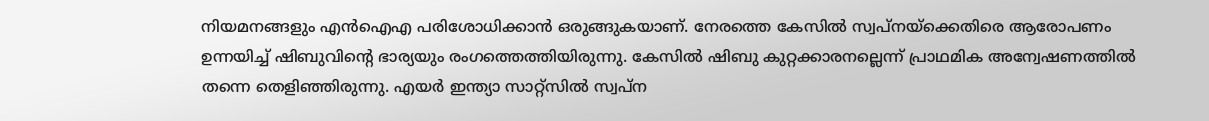നിയമനങ്ങളും എന്‍ഐഎ പരിശോധിക്കാന്‍ ഒരുങ്ങുകയാണ്. നേരത്തെ കേസില്‍ സ്വപ്നയ്‌ക്കെതിരെ ആരോപണം ഉന്നയിച്ച് ഷിബുവിന്റെ ഭാര്യയും രംഗത്തെത്തിയിരുന്നു. കേസില്‍ ഷിബു കുറ്റക്കാരനല്ലെന്ന് പ്രാഥമിക അന്വേഷണത്തില്‍ തന്നെ തെളിഞ്ഞിരുന്നു. എയര്‍ ഇന്ത്യാ സാറ്റ്‌സില്‍ സ്വപ്ന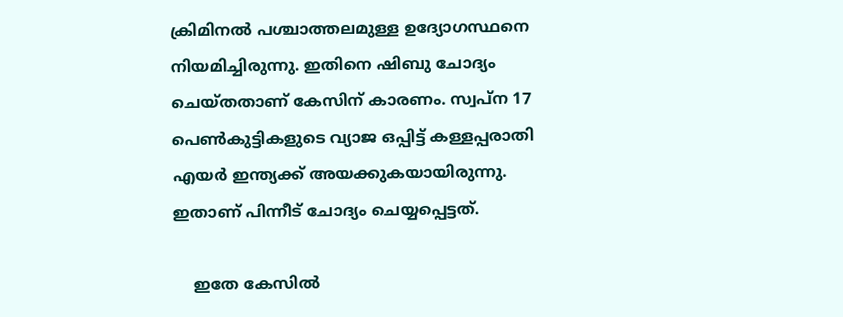ക്രിമിനല്‍ പശ്ചാത്തലമുള്ള ഉദ്യോഗസ്ഥനെ നിയമിച്ചിരുന്നു. ഇതിനെ ഷിബു ചോദ്യം ചെയ്തതാണ് കേസിന് കാരണം. സ്വപ്ന 17 പെണ്‍കുട്ടികളുടെ വ്യാജ ഒപ്പിട്ട് കള്ളപ്പരാതി എയര്‍ ഇന്ത്യക്ക് അയക്കുകയായിരുന്നു. ഇതാണ് പിന്നീട് ചോദ്യം ചെയ്യപ്പെട്ടത്.

    ഇതേ കേസില്‍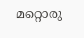മറ്റൊരു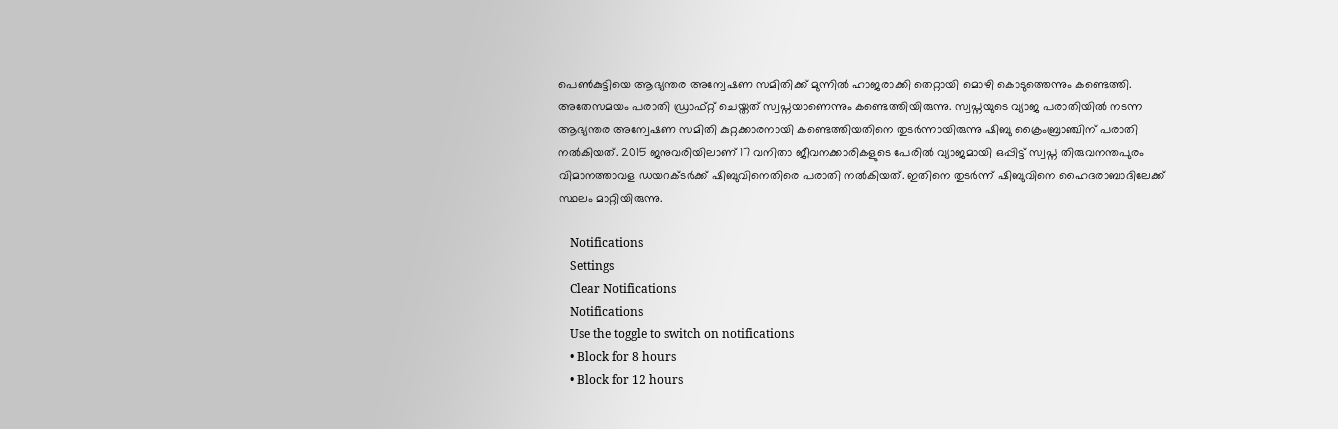പെണ്‍കുട്ടിയെ ആഭ്യന്തര അന്വേഷണ സമിതിക്ക് മുന്നില്‍ ഹാജരാക്കി തെറ്റായി മൊഴി കൊടുത്തെന്നും കണ്ടെത്തി. അതേസമയം പരാതി ഡ്രാഫ്റ്റ് ചെയ്തത് സ്വപ്നയാണെന്നും കണ്ടെത്തിയിരുന്നു. സ്വപ്നയുടെ വ്യാജ പരാതിയില്‍ നടന്ന ആഭ്യന്തര അന്വേഷണ സമിതി കുറ്റക്കാരനായി കണ്ടെത്തിയതിനെ തുടര്‍ന്നായിരുന്നു ഷിബു ക്രൈംബ്രാഞ്ചിന് പരാതി നല്‍കിയത്. 2015 ജനുവരിയിലാണ് 17 വനിതാ ജീവനക്കാരികളുടെ പേരില്‍ വ്യാജമായി ഒപ്പിട്ട് സ്വപ്ന തിരുവനന്തപുരം വിമാനത്താവള ഡയറക്ടര്‍ക്ക് ഷിബുവിനെതിരെ പരാതി നല്‍കിയത്. ഇതിനെ തുടര്‍ന്ന് ഷിബുവിനെ ഹൈദരാബാദിലേക്ക് സ്ഥലം മാറ്റിയിരുന്നു.

    Notifications
    Settings
    Clear Notifications
    Notifications
    Use the toggle to switch on notifications
    • Block for 8 hours
    • Block for 12 hours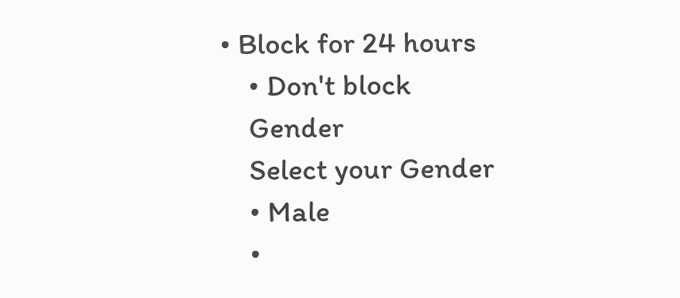• Block for 24 hours
    • Don't block
    Gender
    Select your Gender
    • Male
    •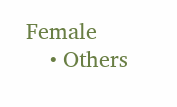Female
    • Others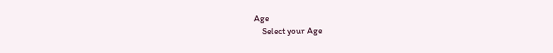Age
    Select your Age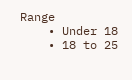Range
    • Under 18
    • 18 to 25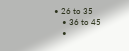• 26 to 35
    • 36 to 45
    •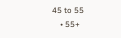45 to 55
    • 55+